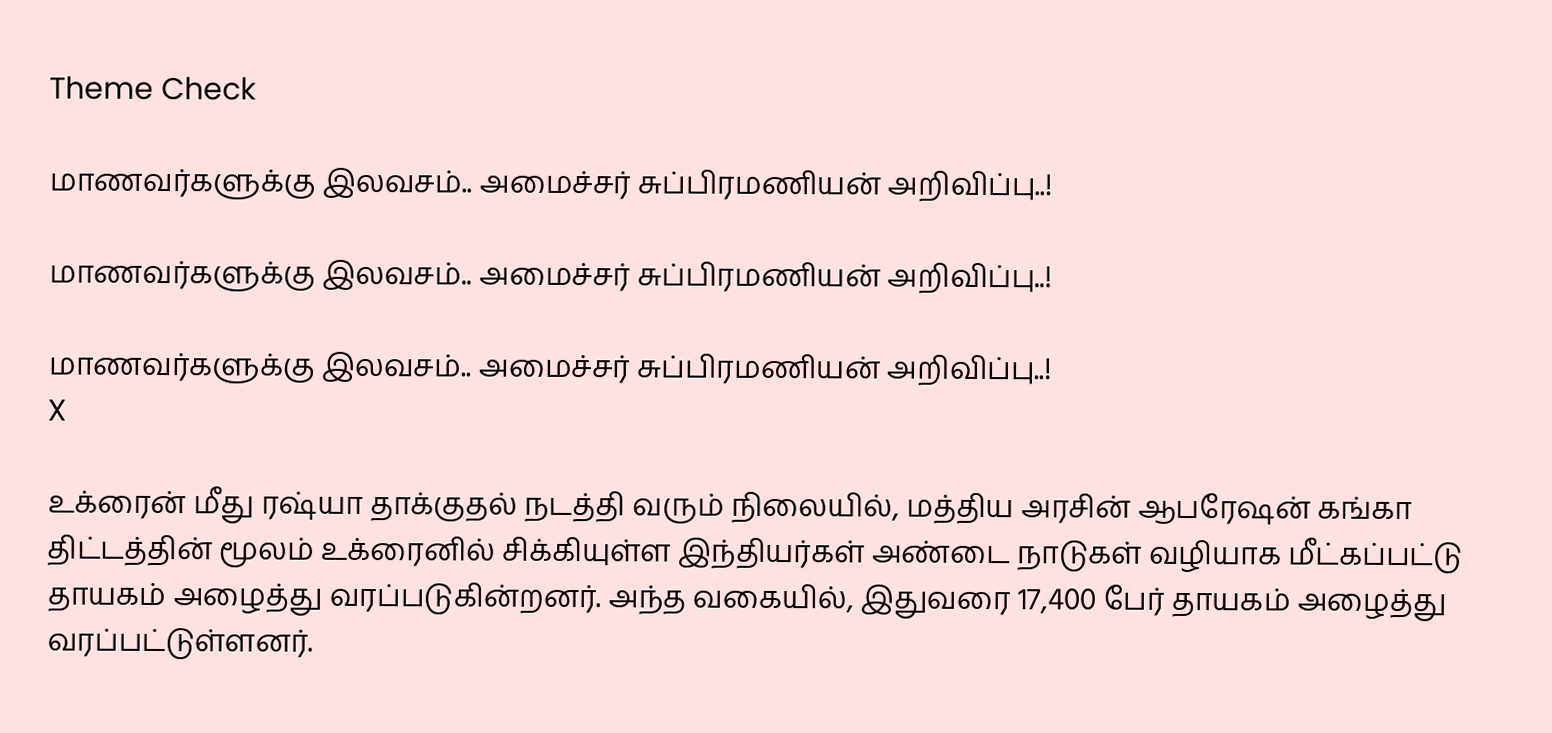Theme Check

மாணவர்களுக்கு இலவசம்.. அமைச்சர் சுப்பிரமணியன் அறிவிப்பு..!

மாணவர்களுக்கு இலவசம்.. அமைச்சர் சுப்பிரமணியன் அறிவிப்பு..!

மாணவர்களுக்கு இலவசம்.. அமைச்சர் சுப்பிரமணியன் அறிவிப்பு..!
X

உக்ரைன் மீது ரஷ்யா தாக்குதல் நடத்தி வரும் நிலையில், மத்திய அரசின் ஆபரேஷன் கங்கா திட்டத்தின் மூலம் உக்ரைனில் சிக்கியுள்ள இந்தியர்கள் அண்டை நாடுகள் வழியாக மீட்கப்பட்டு தாயகம் அழைத்து வரப்படுகின்றனர். அந்த வகையில், இதுவரை 17,400 பேர் தாயகம் அழைத்து வரப்பட்டுள்ளனர்.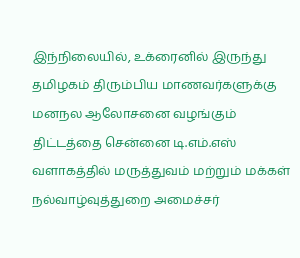இந்நிலையில், உக்ரைனில் இருந்து தமிழகம் திரும்பிய மாணவர்களுக்கு மனநல ஆலோசனை வழங்கும் திட்டத்தை சென்னை டி.எம்.எஸ் வளாகத்தில் மருத்துவம் மற்றும் மக்கள் நல்வாழ்வுத்துறை அமைச்சர்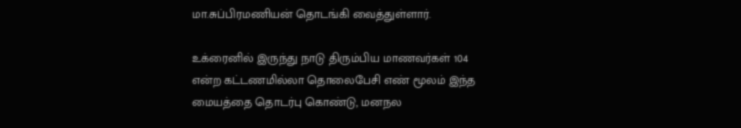மா.சுப்பிரமணியன் தொடங்கி வைத்துள்ளார்.

உக்ரைனில் இருந்து நாடு திரும்பிய மாணவர்கள் 104 என்ற கட்டணமில்லா தொலைபேசி எண் மூலம் இந்த மையத்தை தொடர்பு கொண்டு, மனநல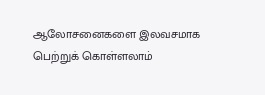ஆலோசனைகளை இலவசமாக பெற்றுக் கொள்ளலாம்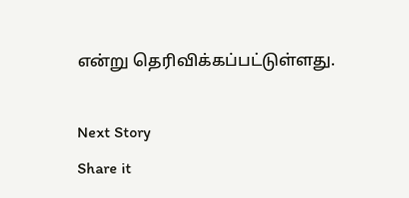என்று தெரிவிக்கப்பட்டுள்ளது.

Next Story
Share it